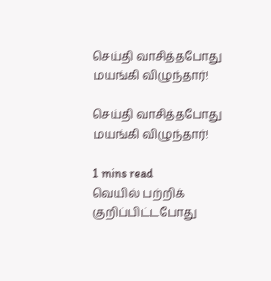செய்தி வாசித்தபோது மயங்கி விழுந்தார்!

செய்தி வாசித்தபோது மயங்கி விழுந்தார்!

1 mins read
வெயில் பற்றிக் குறிப்பிட்டபோது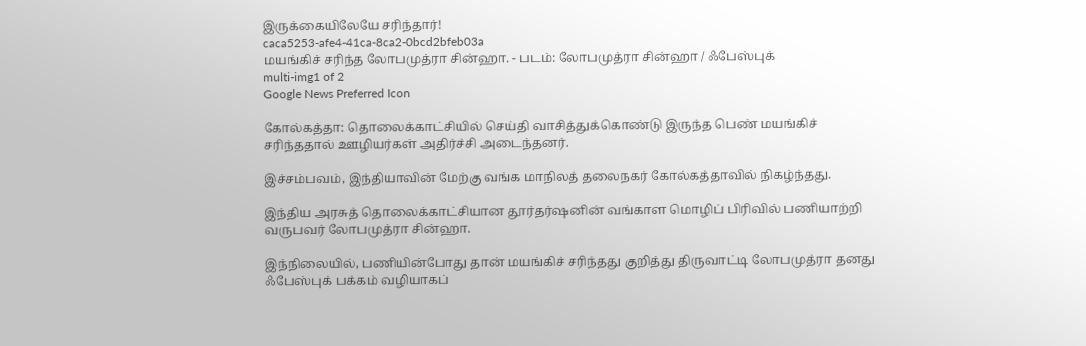இருக்கையிலேயே சரிந்தார்!
caca5253-afe4-41ca-8ca2-0bcd2bfeb03a
மயங்கிச் சரிந்த லோபமுத்ரா சின்ஹா. - படம்: லோபமுத்ரா சின்ஹா / ஃபேஸ்புக்
multi-img1 of 2
Google News Preferred Icon

கோல்கத்தா: தொலைக்காட்சியில் செய்தி வாசித்துக்கொண்டு இருந்த பெண் மயங்கிச் சரிந்ததால் ஊழியர்கள் அதிர்ச்சி அடைந்தனர்.

இச்சம்பவம், இந்தியாவின் மேற்கு வங்க மாநிலத் தலைநகர் கோல்கத்தாவில் நிகழ்ந்தது.

இந்திய அரசுத் தொலைக்காட்சியான தூர்தர்ஷனின் வங்காள மொழிப் பிரிவில் பணியாற்றி வருபவர் லோபமுத்ரா சின்ஹா.

இந்நிலையில், பணியின்போது தான் மயங்கிச் சரிந்தது குறித்து திருவாட்டி லோபமுத்ரா தனது ஃபேஸ்புக் பக்கம் வழியாகப்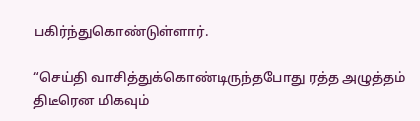பகிர்ந்துகொண்டுள்ளார்.

“செய்தி வாசித்துக்கொண்டிருந்தபோது ரத்த அழுத்தம் திடீரென மிகவும்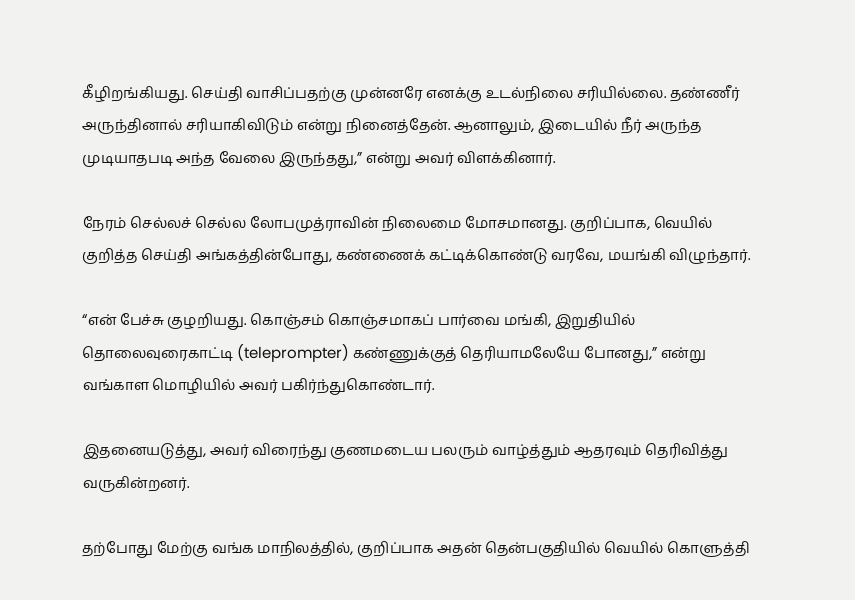கீழிறங்கியது. செய்தி வாசிப்பதற்கு முன்னரே எனக்கு உடல்நிலை சரியில்லை. தண்ணீர் அருந்தினால் சரியாகிவிடும் என்று நினைத்தேன். ஆனாலும், இடையில் நீர் அருந்த முடியாதபடி அந்த வேலை இருந்தது,” என்று அவர் விளக்கினார்.

நேரம் செல்லச் செல்ல லோபமுத்ராவின் நிலைமை மோசமானது. குறிப்பாக, வெயில் குறித்த செய்தி அங்கத்தின்போது, கண்ணைக் கட்டிக்கொண்டு வரவே, மயங்கி விழுந்தார்.

“என் பேச்சு குழறியது. கொஞ்சம் கொஞ்சமாகப் பார்வை மங்கி, இறுதியில் தொலைவுரைகாட்டி (teleprompter) கண்ணுக்குத் தெரியாமலேயே போனது,” என்று வங்காள மொழியில் அவர் பகிர்ந்துகொண்டார்.

இதனையடுத்து, அவர் விரைந்து குணமடைய பலரும் வாழ்த்தும் ஆதரவும் தெரிவித்து வருகின்றனர்.

தற்போது மேற்கு வங்க மாநிலத்தில், குறிப்பாக அதன் தென்பகுதியில் வெயில் கொளுத்தி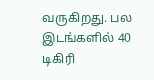வருகிறது. பல இடங்களில் 40 டிகிரி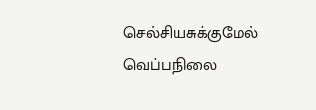செல்சியசுக்குமேல் வெப்பநிலை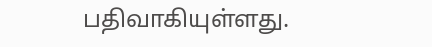பதிவாகியுள்ளது.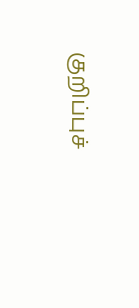குறிப்புச்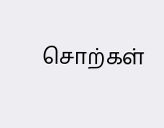சொற்கள்